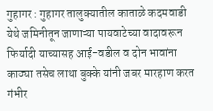गुहागर : गुहागर तालुक्यातील काताळे कदमवाडी येथे जमिनीतून जाणाऱ्या पायवाटेच्या वादावरून फिर्यादी याच्यासह आई-वडील व दोन भावांना काठ्या तसेच लाथा बुक्के यांनी जबर मारहाण करत गंभीर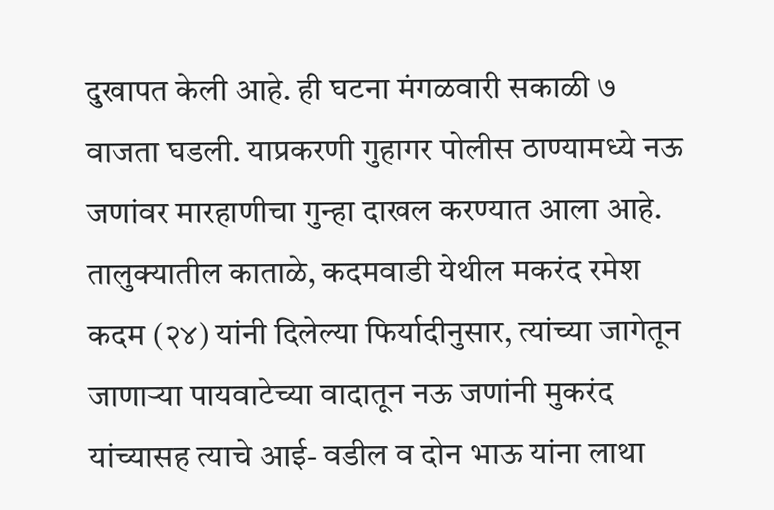दुखापत केली आहे. ही घटना मंगळवारी सकाळी ७ वाजता घडली. याप्रकरणी गुहागर पोलीस ठाण्यामध्ये नऊ जणांवर मारहाणीचा गुन्हा दाखल करण्यात आला आहे.
तालुक्यातील काताळे, कदमवाडी येथील मकरंद रमेश कदम (२४) यांनी दिलेल्या फिर्यादीनुसार, त्यांच्या जागेतून जाणाऱ्या पायवाटेच्या वादातून नऊ जणांनी मुकरंद यांच्यासह त्याचे आई- वडील व दोन भाऊ यांना लाथा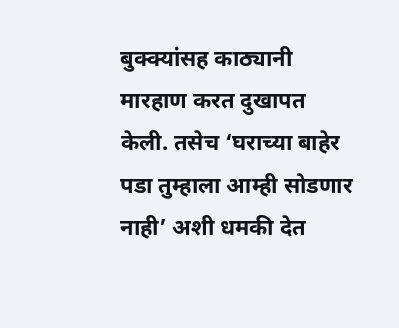बुक्क्यांसह काठ्यानी मारहाण करत दुखापत केली. तसेच ‘घराच्या बाहेर पडा तुम्हाला आम्ही सोडणार नाही’ अशी धमकी देत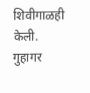शिवीगाळही केली.
गुहागर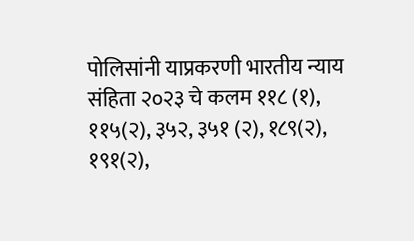पोलिसांनी याप्रकरणी भारतीय न्याय संहिता २०२३ चे कलम ११८ (१), ११५(२), ३५२, ३५१ (२), १८९(२), १९१(२),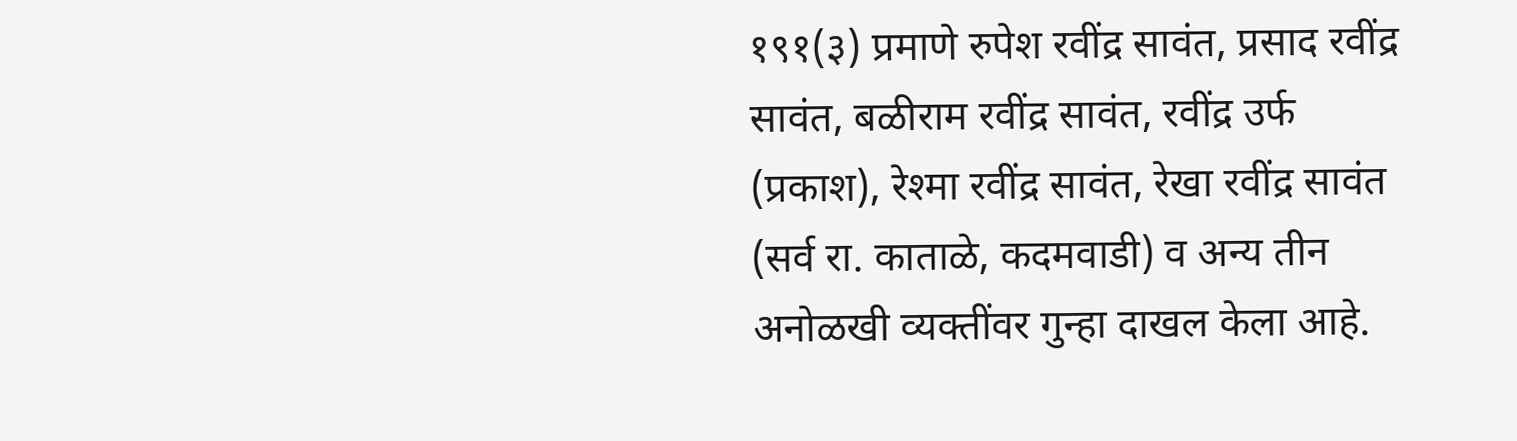१९१(३) प्रमाणे रुपेश रवींद्र सावंत, प्रसाद रवींद्र सावंत, बळीराम रवींद्र सावंत, रवींद्र उर्फ (प्रकाश), रेश्मा रवींद्र सावंत, रेखा रवींद्र सावंत (सर्व रा. काताळे, कदमवाडी) व अन्य तीन अनोळखी व्यक्तींवर गुन्हा दाखल केला आहे.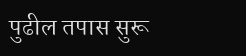पुढील तपास सुरू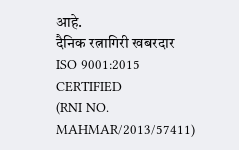आहे.
दैनिक रत्नागिरी खबरदार
ISO 9001:2015 CERTIFIED
(RNI NO. MAHMAR/2013/57411)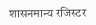शासनमान्य रजिस्टर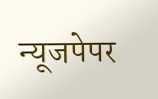न्यूजपेपर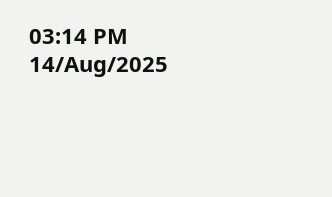03:14 PM 14/Aug/2025